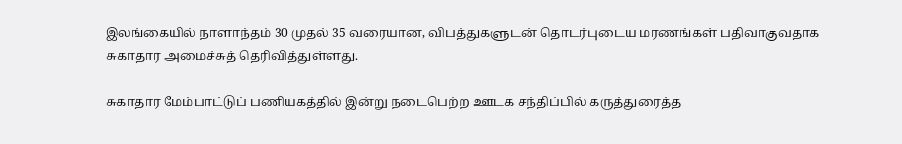இலங்கையில் நாளாந்தம் 30 முதல் 35 வரையான, விபத்துகளுடன் தொடர்புடைய மரணங்கள் பதிவாகுவதாக சுகாதார அமைச்சுத் தெரிவித்துள்ளது.

சுகாதார மேம்பாட்டுப் பணியகத்தில் இன்று நடைபெற்ற ஊடக சந்திப்பில் கருத்துரைத்த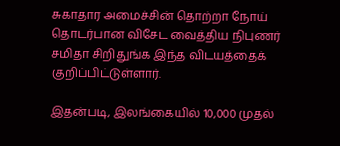சுகாதார அமைச்சின் தொற்றா நோய் தொடர்பான விசேட வைத்திய நிபுணர் சமிதா சிறிதுங்க இந்த விடயத்தைக் குறிப்பிட்டுள்ளார்.

இதன்படி, இலங்கையில் 10,000 முதல்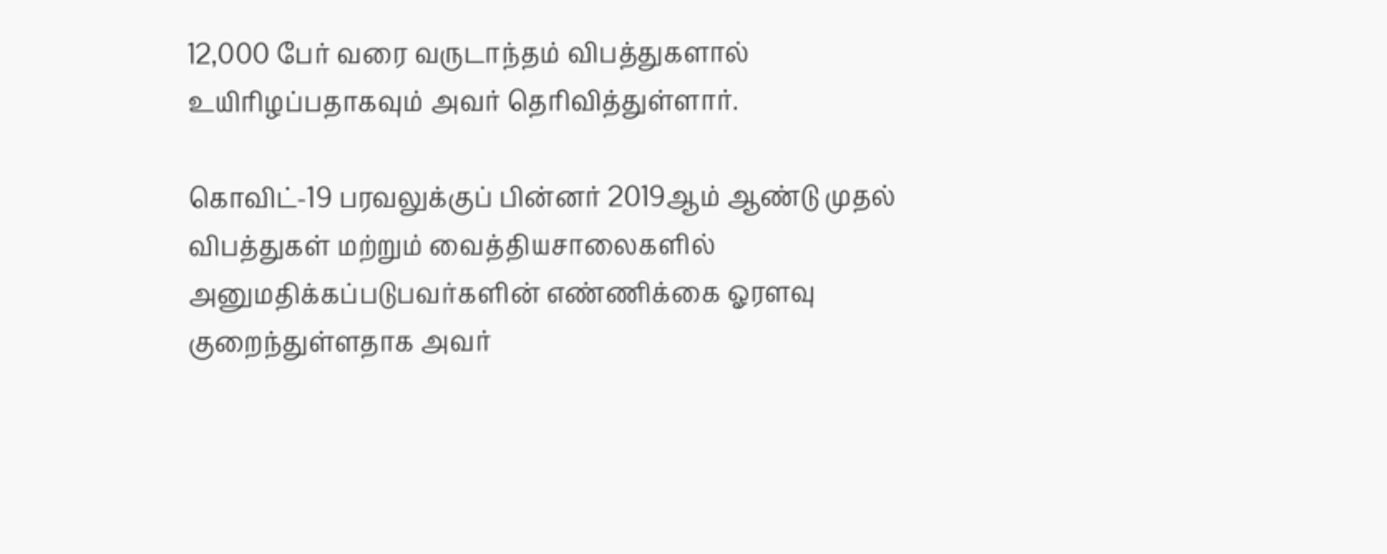12,000 பேர் வரை வருடாந்தம் விபத்துகளால் உயிரிழப்பதாகவும் அவர் தெரிவித்துள்ளார்.

கொவிட்-19 பரவலுக்குப் பின்னர் 2019ஆம் ஆண்டு முதல் விபத்துகள் மற்றும் வைத்தியசாலைகளில் அனுமதிக்கப்படுபவர்களின் எண்ணிக்கை ஓரளவு குறைந்துள்ளதாக அவர்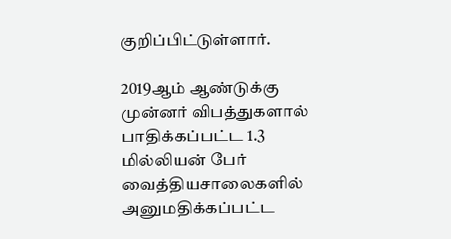குறிப்பிட்டுள்ளார்.

2019ஆம் ஆண்டுக்கு முன்னர் விபத்துகளால் பாதிக்கப்பட்ட 1.3 மில்லியன் பேர் வைத்தியசாலைகளில் அனுமதிக்கப்பட்ட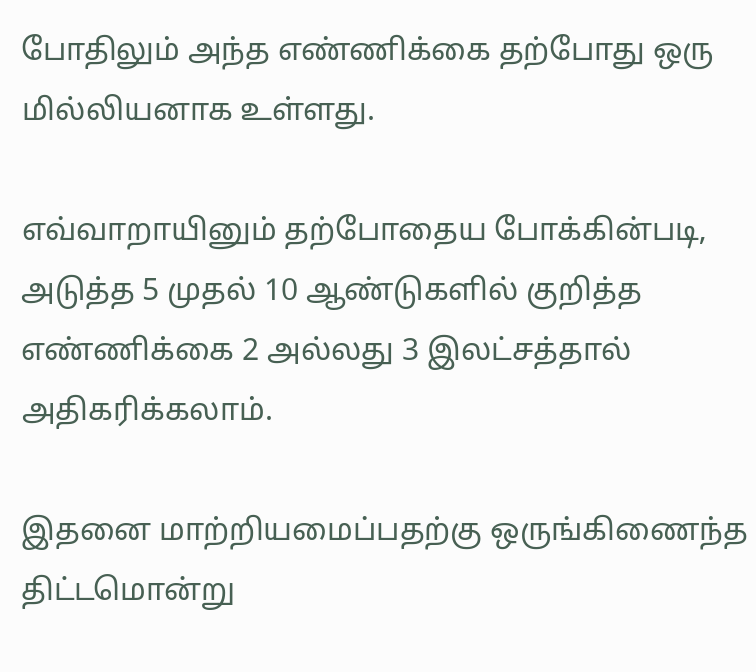போதிலும் அந்த எண்ணிக்கை தற்போது ஒரு மில்லியனாக உள்ளது.

எவ்வாறாயினும் தற்போதைய போக்கின்படி, அடுத்த 5 முதல் 10 ஆண்டுகளில் குறித்த எண்ணிக்கை 2 அல்லது 3 இலட்சத்தால் அதிகரிக்கலாம்.

இதனை மாற்றியமைப்பதற்கு ஒருங்கிணைந்த திட்டமொன்று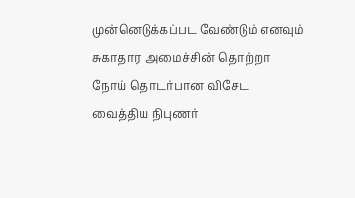முன்னெடுக்கப்பட வேண்டும் எனவும் சுகாதார அமைச்சின் தொற்றா நோய் தொடர்பான விசேட வைத்திய நிபுணர்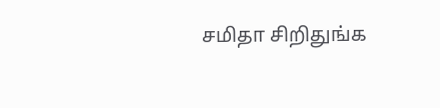சமிதா சிறிதுங்க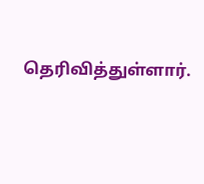தெரிவித்துள்ளார்.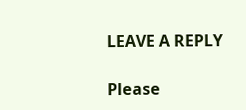LEAVE A REPLY

Please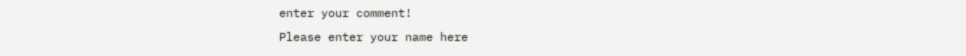enter your comment!
Please enter your name here